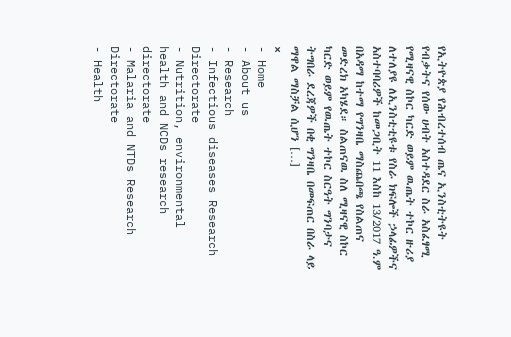የኢትዮጵያ የሕብረተሰብ ጤና ኢንስቲትዩት የብቃትና የሰው ሀብት አስተዳደር ስራ አስፈፃሚ የሚዛናዊ ስኮር ካርድ ወይም ዉጤት ተኮር ዙሪያ ለተለያዩ ለኢንስቲቲዩቱ የስራ ክፍሎች ኃላፊዎችና አስተባባሪዎች ከመጋቢት 11 እስከ 13/2017 ዓ.ም በአዳማ ከተማ የግንዛቤ ማስጨበጫ የስልጠና መድረክ አካሄደ። ስልጠናዉ ስለ ሚዛናዊ ስኮር ካርድ ወይም የዉጤት ተኮር ስርዓት ግንባታና ትግበራ ደረጃዎች በቂ ግንዛቤ በመፍጠር በስራ ላይ ማዋል ማስቻል ሲሆን […]
×
- Home
- About us
- Research
- Infectious diseases Research Directorate
- Nutrition, environmental health and NCDs research directorate
- Malaria and NTDs Research Directorate
- Health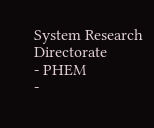System Research Directorate
- PHEM
-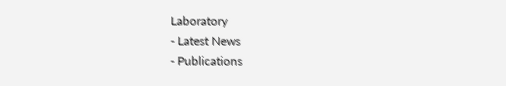Laboratory
- Latest News
- Publications